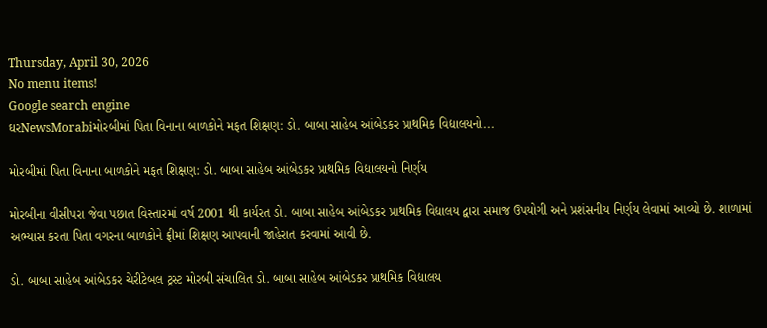Thursday, April 30, 2026
No menu items!
Google search engine
ઘરNewsMorabiમોરબીમાં પિતા વિનાના બાળકોને મફત શિક્ષણ: ડો. બાબા સાહેબ આંબેડકર પ્રાથમિક વિદ્યાલયનો...

મોરબીમાં પિતા વિનાના બાળકોને મફત શિક્ષણ: ડો. બાબા સાહેબ આંબેડકર પ્રાથમિક વિદ્યાલયનો નિર્ણય

મોરબીના વીસીપરા જેવા પછાત વિસ્તારમાં વર્ષ 2001 થી કાર્યરત ડો. બાબા સાહેબ આંબેડકર પ્રાથમિક વિદ્યાલય દ્વારા સમાજ ઉપયોગી અને પ્રશંસનીય નિર્ણય લેવામાં આવ્યો છે. શાળામાં અભ્યાસ કરતા પિતા વગરના બાળકોને ફ્રીમાં શિક્ષણ આપવાની જાહેરાત કરવામાં આવી છે.

ડો. બાબા સાહેબ આંબેડકર ચેરીટેબલ ટ્રસ્ટ મોરબી સંચાલિત ડો. બાબા સાહેબ આંબેડકર પ્રાથમિક વિદ્યાલય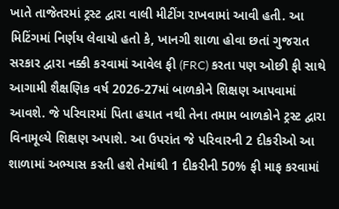ખાતે તાજેતરમાં ટ્રસ્ટ દ્વારા વાલી મીટીંગ રાખવામાં આવી હતી. આ મિટિંગમાં નિર્ણય લેવાયો હતો કે, ખાનગી શાળા હોવા છતાં ગુજરાત સરકાર દ્વારા નક્કી કરવામાં આવેલ ફી (FRC) કરતા પણ ઓછી ફી સાથે આગામી શૈક્ષણિક વર્ષ 2026-27માં બાળકોને શિક્ષણ આપવામાં આવશે. જે પરિવારમાં પિતા હયાત નથી તેના તમામ બાળકોને ટ્રસ્ટ દ્વારા વિનામૂલ્યે શિક્ષણ અપાશે. આ ઉપરાંત જે પરિવારની 2 દીકરીઓ આ શાળામાં અભ્યાસ કરતી હશે તેમાંથી 1 દીકરીની 50% ફી માફ કરવામાં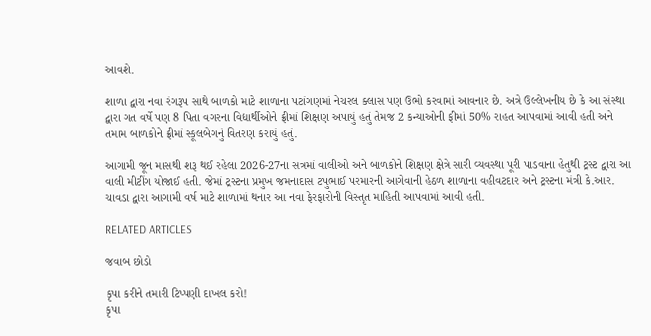આવશે.

શાળા દ્વારા નવા રંગરૂપ સાથે બાળકો માટે શાળાના પટાંગણમાં નેચરલ ક્લાસ પણ ઉભો કરવામાં આવનાર છે. અત્રે ઉલ્લેખનીય છે કે આ સંસ્થા દ્વારા ગત વર્ષે પણ 8 પિતા વગરના વિદ્યાર્થીઓને ફ્રીમાં શિક્ષણ અપાયું હતું તેમજ 2 કન્યાઓની ફીમાં 50% રાહત આપવામાં આવી હતી અને તમામ બાળકોને ફ્રીમાં સ્કૂલબેગનું વિતરણ કરાયું હતું.

આગામી જૂન માસથી શરૂ થઈ રહેલા 2026-27ના સત્રમાં વાલીઓ અને બાળકોને શિક્ષણ ક્ષેત્રે સારી વ્યવસ્થા પૂરી પાડવાના હેતુથી ટ્રસ્ટ દ્વારા આ વાલી મીટીંગ યોજાઈ હતી. જેમાં ટ્રસ્ટના પ્રમુખ જમનાદાસ ટપુભાઈ પરમારની આગેવાની હેઠળ શાળાના વહીવટદાર અને ટ્રસ્ટના મંત્રી કે.આર. ચાવડા દ્વારા આગામી વર્ષ માટે શાળામાં થનાર આ નવા ફેરફારોની વિસ્તૃત માહિતી આપવામાં આવી હતી.

RELATED ARTICLES

જવાબ છોડો

કૃપા કરીને તમારી ટિપ્પણી દાખલ કરો!
કૃપા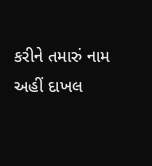કરીને તમારું નામ અહીં દાખલ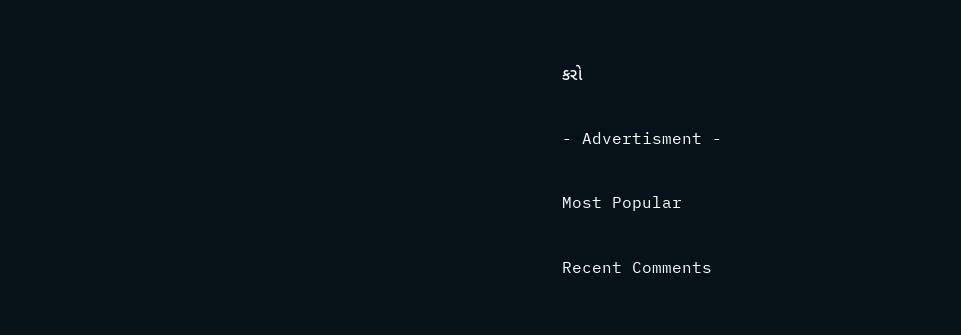કરો

- Advertisment -

Most Popular

Recent Comments